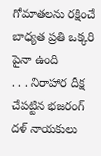గోమాతలను రక్షించే బాధ్యత ప్రతి ఒక్కరి పైనా ఉంది
. . . నిరాహార దీక్ష చేపట్టిన భజరంగ్ దళ్ నాయకులు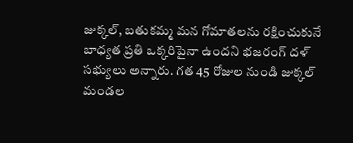జుక్కల్, బతుకమ్మ మన గోమాతలను రక్షించుకునే బాధ్యత ప్రతి ఒక్కరిపైనా ఉందని భజరంగ్ దళ్ సభ్యులు అన్నారు. గత 45 రోజుల నుండి జుక్కల్ మండల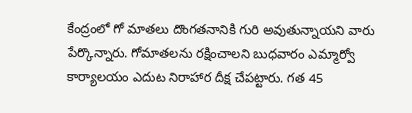కేంద్రంలో గో మాతలు దొంగతనానికి గురి అవుతున్నాయని వారు పేర్కొన్నారు. గోమాతలను రక్షించాలని బుధవారం ఎమ్మార్వో కార్యాలయం ఎదుట నిరాహార దీక్ష చేపట్టారు. గత 45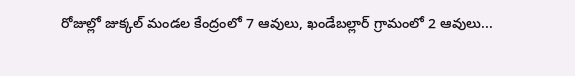రోజుల్లో జుక్కల్ మండల కేంద్రంలో 7 ఆవులు, ఖండేబల్లార్ గ్రామంలో 2 ఆవులు...